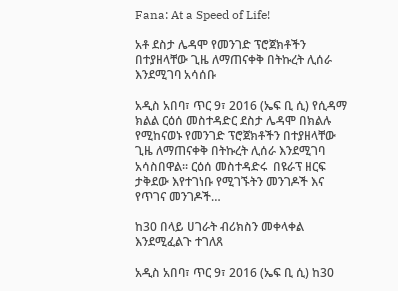Fana: At a Speed of Life!

አቶ ደስታ ሌዳሞ የመንገድ ፕሮጀክቶችን በተያዘላቸው ጊዜ ለማጠናቀቅ በትኩረት ሊሰራ እንደሚገባ አሳሰቡ

አዲስ አበባ፣ ጥር 9፣ 2016 (ኤፍ ቢ ሲ) የሲዳማ ክልል ርዕሰ መስተዳድር ደስታ ሌዳሞ በክልሉ የሚከናወኑ የመንገድ ፕሮጀክቶችን በተያዘላቸው ጊዜ ለማጠናቀቅ በትኩረት ሊሰራ እንደሚገባ አሳስበዋል፡፡ ርዕሰ መስተዳድሩ  በዩራፕ ዘርፍ ታቅደው እየተገነቡ የሚገኙትን መንገዶች እና የጥገና መንገዶች…

ከ30 በላይ ሀገራት ብሪክስን መቀላቀል እንደሚፈልጉ ተገለጸ

አዲስ አበባ፣ ጥር 9፣ 2016 (ኤፍ ቢ ሲ) ከ30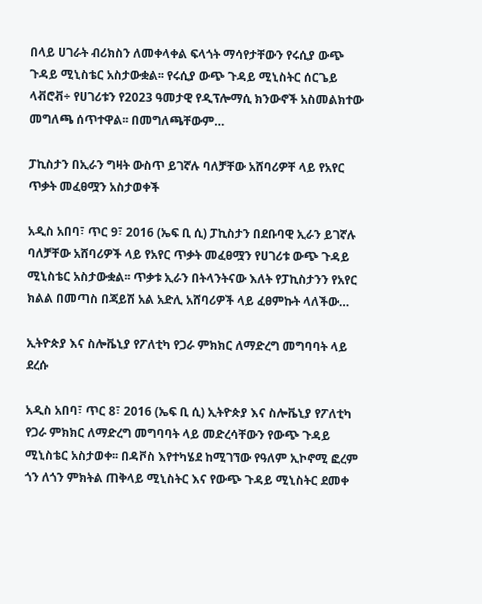በላይ ሀገራት ብሪክስን ለመቀላቀል ፍላጎት ማሳየታቸውን የሩሲያ ውጭ ጉዳይ ሚኒስቴር አስታውቋል፡፡ የሩሲያ ውጭ ጉዳይ ሚኒስትር ሰርጌይ ላቭሮቭ÷ የሀገሪቱን የ2023 ዓመታዊ የዲፕሎማሲ ክንውኖች አስመልክተው መግለጫ ሰጥተዋል፡፡ በመግለጫቸውም…

ፓኪስታን በኢራን ግዛት ውስጥ ይገኛሉ ባለቻቸው አሸባሪዎቸ ላይ የአየር ጥቃት መፈፀሟን አስታወቀች

አዲስ አበባ፣ ጥር 9፣ 2016 (ኤፍ ቢ ሲ) ፓኪስታን በደቡባዊ ኢራን ይገኛሉ ባለቻቸው አሸባሪዎች ላይ የአየር ጥቃት መፈፀሟን የሀገሪቱ ውጭ ጉዳይ ሚኒስቴር አስታውቋል፡፡ ጥቃቱ ኢራን በትላንትናው እለት የፓኪስታንን የአየር ክልል በመጣስ በጃይሽ አል አድሊ አሸባሪዎች ላይ ፈፀምኩት ላለችው…

ኢትዮጵያ እና ስሎቬኒያ የፖለቲካ የጋራ ምክክር ለማድረግ መግባባት ላይ ደረሱ

አዲስ አበባ፣ ጥር 8፣ 2016 (ኤፍ ቢ ሲ) ኢትዮጵያ እና ስሎቬኒያ የፖለቲካ የጋራ ምክክር ለማድረግ መግባባት ላይ መድረሳቸውን የውጭ ጉዳይ ሚኒስቴር አስታወቀ፡፡ በዳቮስ እየተካሄደ ከሚገኘው የዓለም ኢኮኖሚ ፎረም ጎን ለጎን ምክትል ጠቅላይ ሚኒስትር እና የውጭ ጉዳይ ሚኒስትር ደመቀ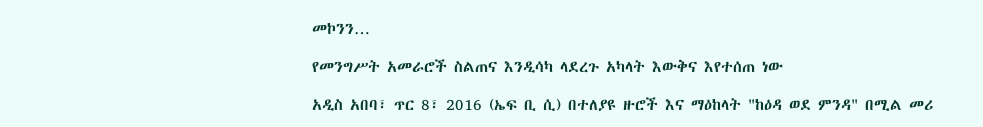መኮንን…

የመንግሥት አመራሮች ስልጠና እንዲሳካ ላደረጉ አካላት እውቅና እየተሰጠ ነው

አዲስ አበባ፣ ጥር 8፣ 2016 (ኤፍ ቢ ሲ) በተለያዩ ዙሮች እና ማዕከላት "ከዕዳ ወደ ምንዳ" በሚል መሪ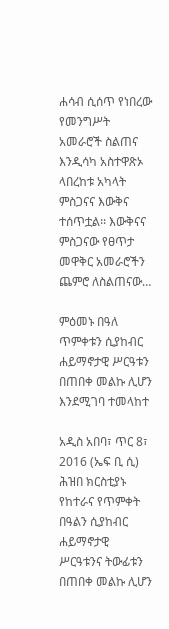ሐሳብ ሲሰጥ የነበረው የመንግሥት አመራሮች ስልጠና እንዲሳካ አስተዋጽኦ ላበረከቱ አካላት ምስጋናና እውቅና ተሰጥቷል፡፡ እውቅናና ምስጋናው የፀጥታ መዋቅር አመራሮችን ጨምሮ ለስልጠናው…

ምዕመኑ በዓለ ጥምቀቱን ሲያከብር ሐይማኖታዊ ሥርዓቱን በጠበቀ መልኩ ሊሆን እንደሚገባ ተመላከተ

አዲስ አበባ፣ ጥር 8፣ 2016 (ኤፍ ቢ ሲ) ሕዝበ ክርስቲያኑ የከተራና የጥምቀት በዓልን ሲያከብር ሐይማኖታዊ ሥርዓቱንና ትውፊቱን በጠበቀ መልኩ ሊሆን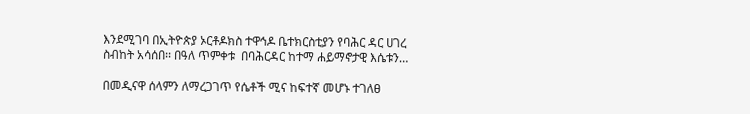እንደሚገባ በኢትዮጵያ ኦርቶዶክስ ተዋኅዶ ቤተክርስቲያን የባሕር ዳር ሀገረ ስብከት አሳሰበ፡፡ በዓለ ጥምቀቱ  በባሕርዳር ከተማ ሐይማኖታዊ እሴቱን…

በመዲናዋ ሰላምን ለማረጋገጥ የሴቶች ሚና ከፍተኛ መሆኑ ተገለፀ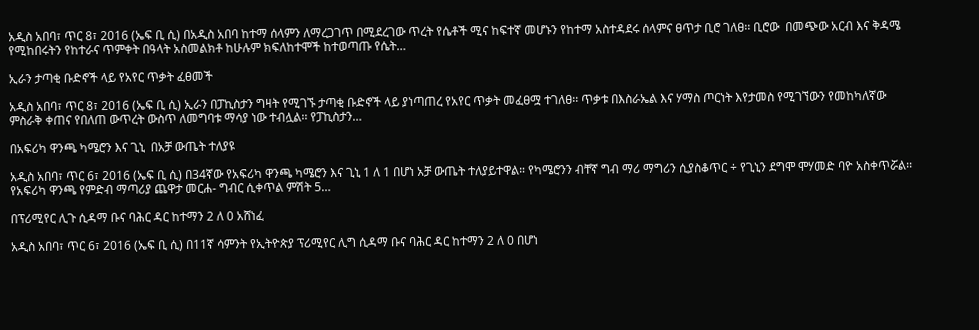አዲስ አበባ፣ ጥር 8፣ 2016 (ኤፍ ቢ ሲ) በአዲስ አበባ ከተማ ሰላምን ለማረጋገጥ በሚደረገው ጥረት የሴቶች ሚና ከፍተኛ መሆኑን የከተማ አስተዳደሩ ሰላምና ፀጥታ ቢሮ ገለፀ፡፡ ቢሮው  በመጭው አርብ እና ቅዳሜ የሚከበሩትን የከተራና ጥምቀት በዓላት አስመልክቶ ከሁሉም ክፍለከተሞች ከተወጣጡ የሴት…

ኢራን ታጣቂ ቡድኖች ላይ የአየር ጥቃት ፈፀመች

አዲስ አበባ፣ ጥር 8፣ 2016 (ኤፍ ቢ ሲ) ኢራን በፓኪስታን ግዛት የሚገኙ ታጣቂ ቡድኖች ላይ ያነጣጠረ የአየር ጥቃት መፈፀሟ ተገለፀ፡፡ ጥቃቱ በእስራኤል እና ሃማስ ጦርነት እየታመስ የሚገኘውን የመከካለኛው ምስራቅ ቀጠና የበለጠ ውጥረት ውስጥ ለመግባቱ ማሳያ ነው ተብሏል፡፡ የፓኪስታን…

በአፍሪካ ዋንጫ ካሜሮን እና ጊኒ  በአቻ ውጤት ተለያዩ

አዲስ አበባ፣ ጥር 6፣ 2016 (ኤፍ ቢ ሲ) በ34ኛው የአፍሪካ ዋንጫ ካሜሮን እና ጊኒ 1 ለ 1 በሆነ አቻ ውጤት ተለያይተዋል። የካሜሮንን ብቸኛ ግብ ማሪ ማግሪን ሲያስቆጥር ÷ የጊኒን ደግሞ ሞሃመድ ባዮ አስቀጥሯል፡፡ የአፍሪካ ዋንጫ የምድብ ማጣሪያ ጨዋታ መርሐ- ግብር ሲቀጥል ምሽት 5…

በፕሪሚየር ሊጉ ሲዳማ ቡና ባሕር ዳር ከተማን 2 ለ 0 አሸነፈ

አዲስ አበባ፣ ጥር 6፣ 2016 (ኤፍ ቢ ሲ) በ11ኛ ሳምንት የኢትዮጵያ ፕሪሚየር ሊግ ሲዳማ ቡና ባሕር ዳር ከተማን 2 ለ 0 በሆነ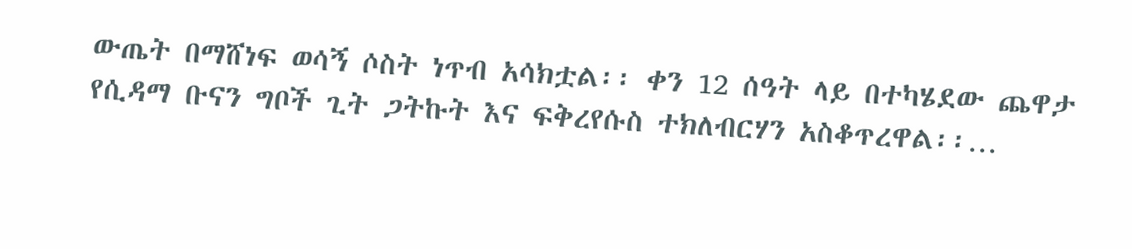ውጤት በማሸነፍ ወሳኝ ሶስት ነጥብ አሳክቷል፡፡ ቀን 12 ሰዓት ላይ በተካሄደው ጨዋታ የሲዳማ ቡናን ግቦች ጊት ጋትኩት እና ፍቅረየሱስ ተክለብርሃን አስቆጥረዋል፡፡…